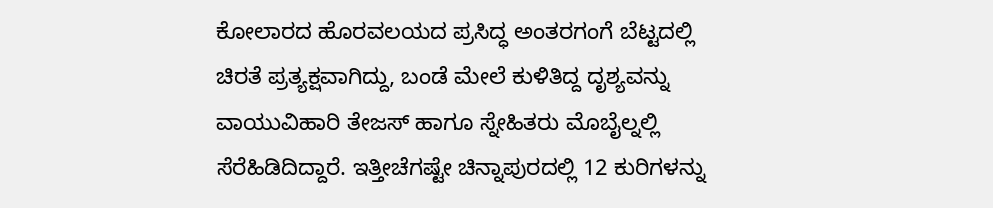ಕೋಲಾರದ ಹೊರವಲಯದ ಪ್ರಸಿದ್ಧ ಅಂತರಗಂಗೆ ಬೆಟ್ಟದಲ್ಲಿ ಚಿರತೆ ಪ್ರತ್ಯಕ್ಷವಾಗಿದ್ದು, ಬಂಡೆ ಮೇಲೆ ಕುಳಿತಿದ್ದ ದೃಶ್ಯವನ್ನು ವಾಯುವಿಹಾರಿ ತೇಜಸ್ ಹಾಗೂ ಸ್ನೇಹಿತರು ಮೊಬೈಲ್ನಲ್ಲಿ ಸೆರೆಹಿಡಿದಿದ್ದಾರೆ. ಇತ್ತೀಚೆಗಷ್ಟೇ ಚಿನ್ನಾಪುರದಲ್ಲಿ 12 ಕುರಿಗಳನ್ನು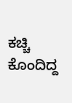ಕಚ್ಚಿ ಕೊಂದಿದ್ದ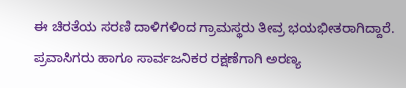ಈ ಚಿರತೆಯ ಸರಣಿ ದಾಳಿಗಳಿಂದ ಗ್ರಾಮಸ್ಥರು ತೀವ್ರ ಭಯಭೀತರಾಗಿದ್ದಾರೆ. ಪ್ರವಾಸಿಗರು ಹಾಗೂ ಸಾರ್ವಜನಿಕರ ರಕ್ಷಣೆಗಾಗಿ ಅರಣ್ಯ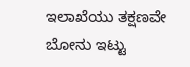ಇಲಾಖೆಯು ತಕ್ಷಣವೇ ಬೋನು ಇಟ್ಟು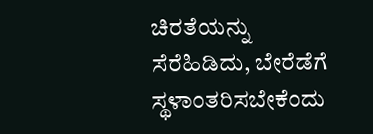ಚಿರತೆಯನ್ನು ಸೆರೆಹಿಡಿದು, ಬೇರೆಡೆಗೆ ಸ್ಥಳಾಂತರಿಸಬೇಕೆಂದು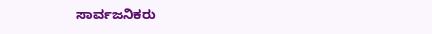ಸಾರ್ವಜನಿಕರು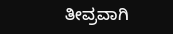ತೀವ್ರವಾಗಿ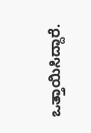ಒತ್ತಾಯಿಸಿದ್ದಾರೆ.